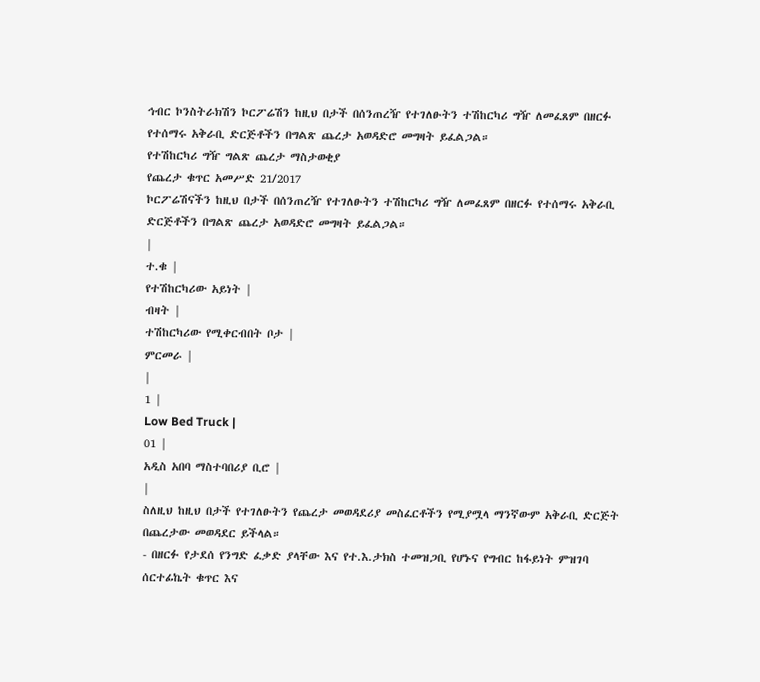ኅብር ኮንስትራክሽን ኮርፖሬሽን ከዚህ በታች በሰንጠረዥ የተገለፁትን ተሽከርካሪ ግዥ ለመፈጸም በዘርፉ የተሰማሩ አቅራቢ ድርጅቶችን በግልጽ ጨረታ አወዳድሮ መግዛት ይፈልጋል።
የተሽከርካሪ ግዥ ግልጽ ጨረታ ማስታወቂያ
የጨረታ ቁጥር አመሥድ 21/2017
ኮርፖሬሽናችን ከዚህ በታች በሰንጠረዥ የተገለፁትን ተሽከርካሪ ግዥ ለመፈጸም በዘርፉ የተሰማሩ አቅራቢ ድርጅቶችን በግልጽ ጨረታ አወዳድሮ መግዛት ይፈልጋል።
|
ተ.ቁ |
የተሽከርካሪው አይነት |
ብዛት |
ተሽከርካሪው የሚቀርብበት ቦታ |
ምርመራ |
|
1 |
Low Bed Truck |
01 |
አዲስ አበባ ማስተባበሪያ ቢሮ |
|
ስለዚህ ከዚህ በታች የተገለፁትን የጨረታ መወዳደሪያ መስፈርቶችን የሚያሟላ ማንኛውም አቅራቢ ድርጅት በጨረታው መወዳደር ይችላል።
- በዘርፉ የታደሰ የንግድ ፈቃድ ያላቸው እና የተ.እ.ታክስ ተመዝጋቢ የሆኑና የግብር ከፋይነት ምዝገባ ሰርተፊኬት ቁጥር እና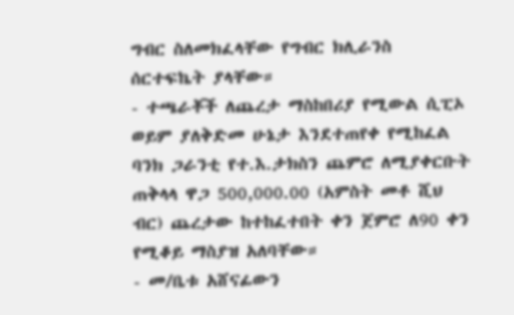ግብር ስለመክፈላቸው የግብር ክሊራንስ ሰርተፍኬት ያላቸው።
- ተጫራቾች ለጨረታ ማስከበሪያ የሚውል ሲፒኦ ወይም ያለቅድመ ሁኔታ እንደተጠየቀ የሚከፈል ባንክ ጋራንቲ የተ.እ.ታክስን ጨምሮ ለሚያቀርቡት ጠቅላላ ዋጋ 500,000.00 (አምስት መቶ ሺህ ብር) ጨረታው ከተከፈተበት ቀን ጀምሮ ለ90 ቀን የሚቆይ ማስያዝ አለባቸው።
- መ/ቤቱ አሸናፊውን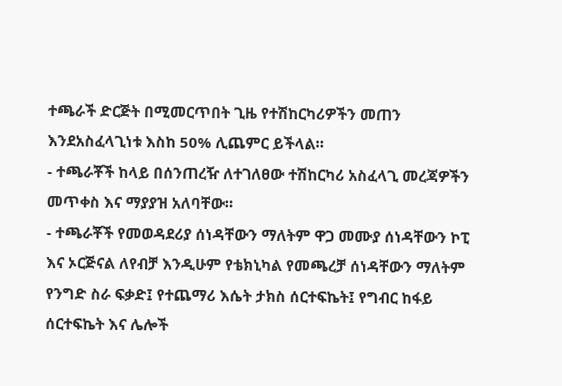ተጫራች ድርጅት በሚመርጥበት ጊዜ የተሽከርካሪዎችን መጠን እንደአስፈላጊነቱ እስከ 50% ሊጨምር ይችላል።
- ተጫራቾች ከላይ በሰንጠረዥ ለተገለፀው ተሽከርካሪ አስፈላጊ መረጃዎችን መጥቀስ እና ማያያዝ አለባቸው።
- ተጫራቾች የመወዳደሪያ ሰነዳቸውን ማለትም ዋጋ መሙያ ሰነዳቸውን ኮፒ እና ኦርጅናል ለየብቻ እንዲሁም የቴክኒካል የመጫረቻ ሰነዳቸውን ማለትም የንግድ ስራ ፍቃድ፤ የተጨማሪ እሴት ታክስ ሰርተፍኬት፤ የግብር ከፋይ ሰርተፍኬት እና ሌሎች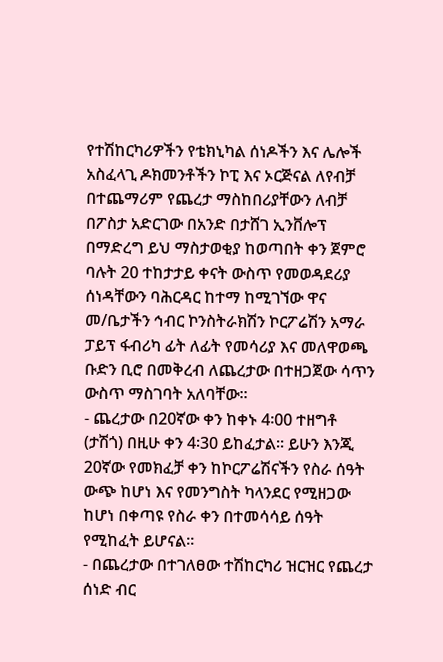የተሽከርካሪዎችን የቴክኒካል ሰነዶችን እና ሌሎች አስፈላጊ ዶክመንቶችን ኮፒ እና ኦርጅናል ለየብቻ በተጨማሪም የጨረታ ማስከበሪያቸውን ለብቻ በፖስታ አድርገው በአንድ በታሸገ ኢንቨሎፕ በማድረግ ይህ ማስታወቂያ ከወጣበት ቀን ጀምሮ ባሉት 20 ተከታታይ ቀናት ውስጥ የመወዳደሪያ ሰነዳቸውን ባሕርዳር ከተማ ከሚገኘው ዋና መ/ቤታችን ኅብር ኮንስትራክሽን ኮርፖሬሽን አማራ ፓይፕ ፋብሪካ ፊት ለፊት የመሳሪያ እና መለዋወጫ ቡድን ቢሮ በመቅረብ ለጨረታው በተዘጋጀው ሳጥን ውስጥ ማስገባት አለባቸው።
- ጨረታው በ20ኛው ቀን ከቀኑ 4፡00 ተዘግቶ (ታሽጎ) በዚሁ ቀን 4፡30 ይከፈታል። ይሁን እንጂ 20ኛው የመክፈቻ ቀን ከኮርፖሬሽናችን የስራ ሰዓት ውጭ ከሆነ እና የመንግስት ካላንደር የሚዘጋው ከሆነ በቀጣዩ የስራ ቀን በተመሳሳይ ሰዓት የሚከፈት ይሆናል።
- በጨረታው በተገለፀው ተሽከርካሪ ዝርዝር የጨረታ ሰነድ ብር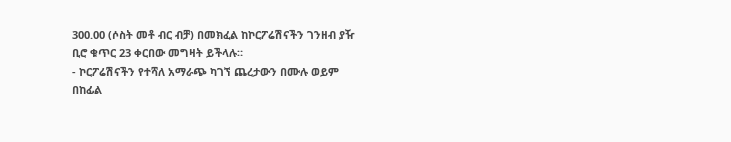300.00 (ሶስት መቶ ብር ብቻ) በመክፈል ከኮርፖሬሽናችን ገንዘብ ያዥ ቢሮ ቁጥር 23 ቀርበው መግዛት ይችላሉ።
- ኮርፖሬሽናችን የተሻለ አማራጭ ካገኘ ጨረታውን በሙሉ ወይም በከፊል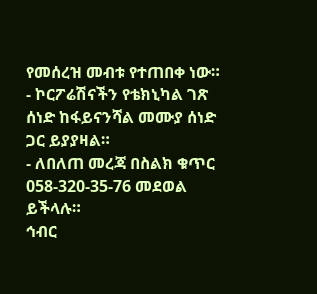የመሰረዝ መብቱ የተጠበቀ ነው።
- ኮርፖሬሽናችን የቴክኒካል ገጽ ሰነድ ከፋይናንሻል መሙያ ሰነድ ጋር ይያያዛል።
- ለበለጠ መረጃ በስልክ ቁጥር 058-320-35-76 መደወል ይችላሉ።
ኅብር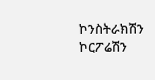ኮንስትራክሽን ኮርፖሬሽን